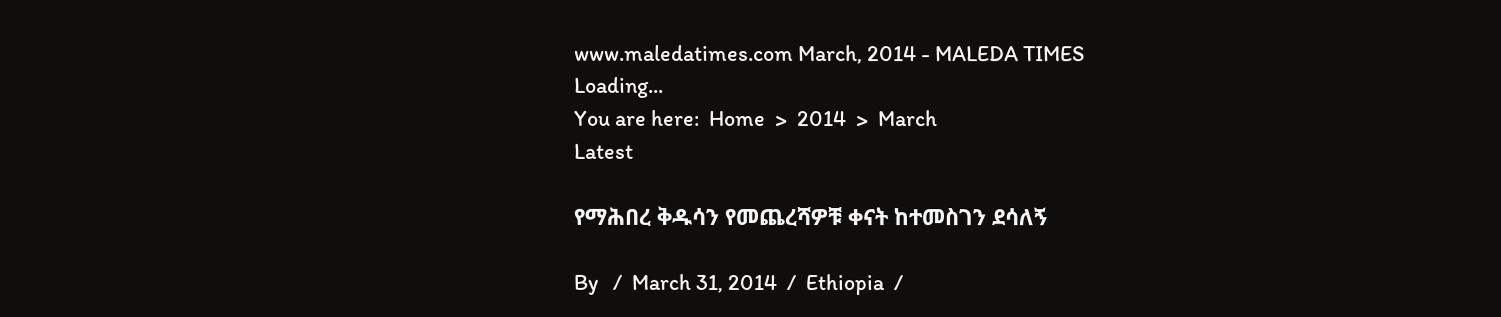www.maledatimes.com March, 2014 - MALEDA TIMES
Loading...
You are here:  Home  >  2014  >  March
Latest

የማሕበረ ቅዱሳን የመጨረሻዎቹ ቀናት ከተመስገን ደሳለኝ

By   /  March 31, 2014  /  Ethiopia  /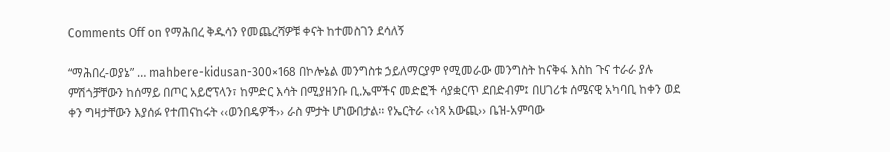Comments Off on የማሕበረ ቅዱሳን የመጨረሻዎቹ ቀናት ከተመስገን ደሳለኝ

“ማሕበረ-ወያኔ” … mahbere-kidusan-300×168 በኮሎኔል መንግስቱ ኃይለማርያም የሚመራው መንግስት ከናቅፋ እስከ ጉና ተራራ ያሉ ምሽጎቻቸውን ከሰማይ በጦር አይሮፕላን፣ ከምድር እሳት በሚያዘንቡ ቢ.ኤሞችና መድፎች ሳያቋርጥ ደበድብም፤ በሀገሪቱ ሰሜናዊ አካባቢ ከቀን ወደ ቀን ግዛታቸውን እያሰፉ የተጠናከሩት ‹‹ወንበዴዎች›› ራስ ምታት ሆነውበታል፡፡ የኤርትራ ‹‹ነጻ አውጪ›› ቤዝ-አምባው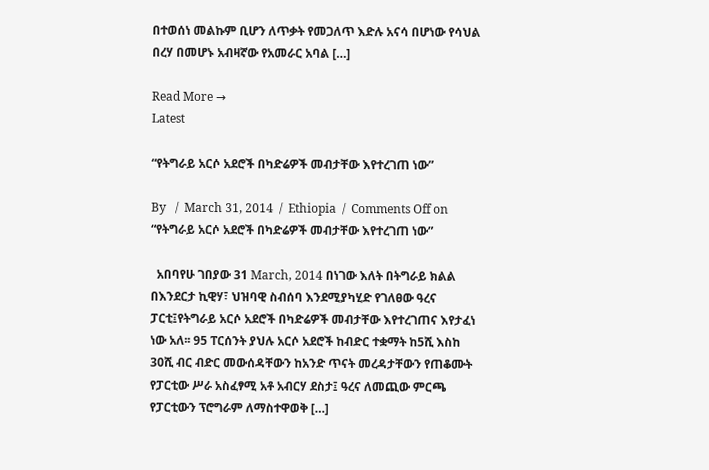በተወሰነ መልኩም ቢሆን ለጥቃት የመጋለጥ እድሉ አናሳ በሆነው የሳህል በረሃ በመሆኑ አብዛኛው የአመራር አባል […]

Read More →
Latest

“የትግራይ አርሶ አደሮች በካድሬዎች መብታቸው እየተረገጠ ነው”

By   /  March 31, 2014  /  Ethiopia  /  Comments Off on “የትግራይ አርሶ አደሮች በካድሬዎች መብታቸው እየተረገጠ ነው”

  አበባየሁ ገበያው 31 March, 2014 በነገው እለት በትግራይ ክልል በእንደርታ ኪዊሃ፣ ህዝባዊ ስብሰባ እንደሚያካሂድ የገለፀው ዓረና ፓርቲ፤የትግራይ አርሶ አደሮች በካድሬዎች መብታቸው እየተረገጠና እየታፈነ ነው አለ፡፡ 95 ፐርሰንት ያህሉ አርሶ አደሮች ከብድር ተቋማት ከ5ሺ እስከ 30ሺ ብር ብድር መውሰዳቸውን ከአንድ ጥናት መረዳታቸውን የጠቆሙት የፓርቲው ሥራ አስፈፃሚ አቶ አብርሃ ደስታ፤ ዓረና ለመጪው ምርጫ የፓርቲውን ፕሮግራም ለማስተዋወቅ […]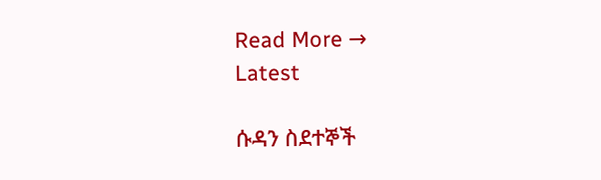Read More →
Latest

ሱዳን ስደተኞች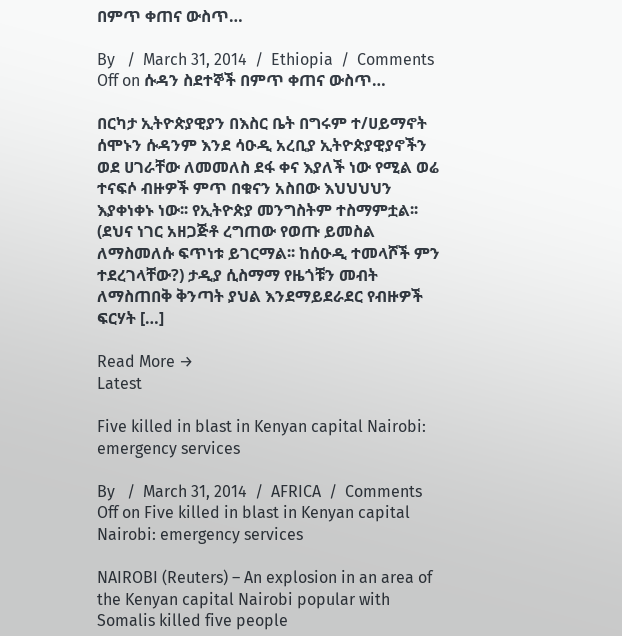በምጥ ቀጠና ውስጥ…

By   /  March 31, 2014  /  Ethiopia  /  Comments Off on ሱዳን ስደተኞች በምጥ ቀጠና ውስጥ…

በርካታ ኢትዮጵያዊያን በእስር ቤት በግሩም ተ/ሀይማኖት ሰሞኑን ሱዳንም እንደ ሳዑዲ አረቢያ ኢትዮጵያዊያኖችን ወደ ሀገራቸው ለመመለስ ደፋ ቀና እያለች ነው የሚል ወሬ ተናፍሶ ብዙዎች ምጥ በቁናን አስበው እህህህህን እያቀነቀኑ ነው፡፡ የኢትዮጵያ መንግስትም ተስማምቷል፡፡ (ደህና ነገር አዘጋጅቶ ረግጠው የወጡ ይመስል ለማስመለሱ ፍጥነቱ ይገርማል፡፡ ከሰዑዲ ተመላሾች ምን ተደረገላቸው?) ታዲያ ሲስማማ የዜጎቹን መብት ለማስጠበቅ ቅንጣት ያህል እንደማይደራደር የብዙዎች ፍርሃት […]

Read More →
Latest

Five killed in blast in Kenyan capital Nairobi: emergency services

By   /  March 31, 2014  /  AFRICA  /  Comments Off on Five killed in blast in Kenyan capital Nairobi: emergency services

NAIROBI (Reuters) – An explosion in an area of the Kenyan capital Nairobi popular with Somalis killed five people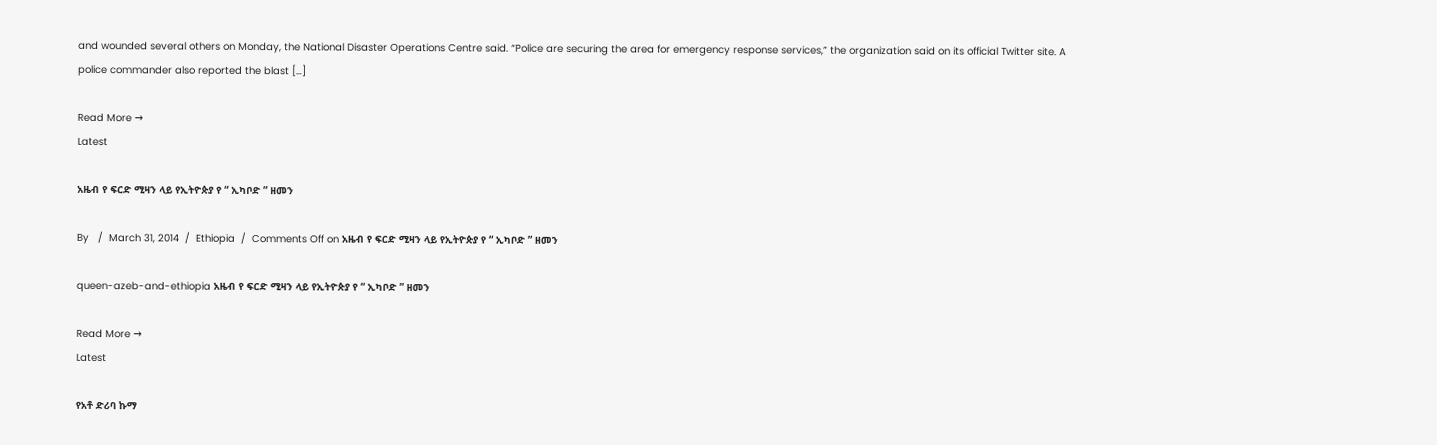and wounded several others on Monday, the National Disaster Operations Centre said. “Police are securing the area for emergency response services,” the organization said on its official Twitter site. A police commander also reported the blast […]

Read More →
Latest

አዜብ የ ፍርድ ሚዛን ላይ የኢትዮጵያ የ “ ኢካቦድ ” ዘመን

By   /  March 31, 2014  /  Ethiopia  /  Comments Off on አዜብ የ ፍርድ ሚዛን ላይ የኢትዮጵያ የ “ ኢካቦድ ” ዘመን

queen-azeb-and-ethiopia አዜብ የ ፍርድ ሚዛን ላይ የኢትዮጵያ የ “ ኢካቦድ ” ዘመን

Read More →
Latest

የአቶ ድሪባ ኩማ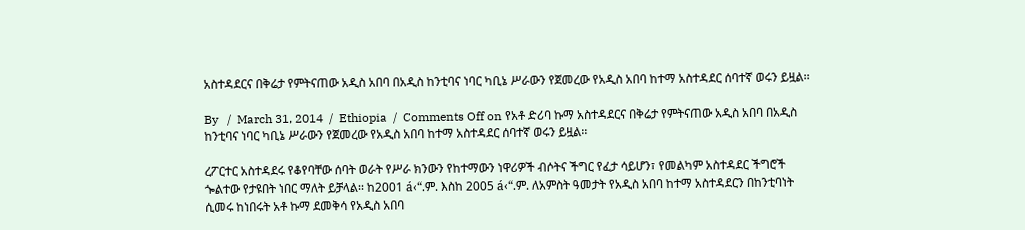አስተዳደርና በቅሬታ የምትናጠው አዲስ አበባ በአዲስ ከንቲባና ነባር ካቢኔ ሥራውን የጀመረው የአዲስ አበባ ከተማ አስተዳደር ሰባተኛ ወሩን ይዟል፡፡

By   /  March 31, 2014  /  Ethiopia  /  Comments Off on የአቶ ድሪባ ኩማ አስተዳደርና በቅሬታ የምትናጠው አዲስ አበባ በአዲስ ከንቲባና ነባር ካቢኔ ሥራውን የጀመረው የአዲስ አበባ ከተማ አስተዳደር ሰባተኛ ወሩን ይዟል፡፡

ረፖርተር አስተዳደሩ የቆየባቸው ሰባት ወራት የሥራ ክንውን የከተማውን ነዋሪዎች ብሶትና ችግር የፈታ ሳይሆን፣ የመልካም አስተዳደር ችግሮች ጐልተው የታዩበት ነበር ማለት ይቻላል፡፡ ከ2001 á‹“.ም. እስከ 2005 á‹“.ም. ለአምስት ዓመታት የአዲስ አበባ ከተማ አስተዳደርን በከንቲባነት ሲመሩ ከነበሩት አቶ ኩማ ደመቅሳ የአዲስ አበባ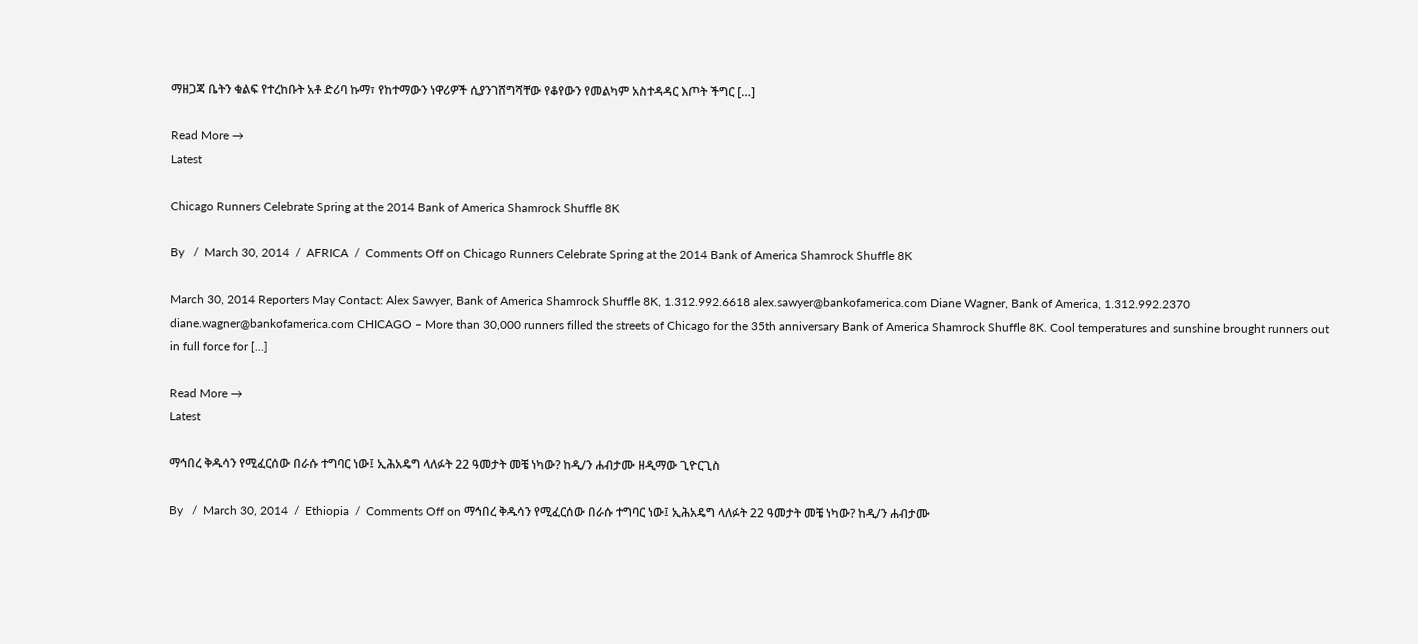ማዘጋጃ ቤትን ቁልፍ የተረከቡት አቶ ድሪባ ኩማ፣ የከተማውን ነዋሪዎች ሲያንገሸግሻቸው የቆየውን የመልካም አስተዳዳር እጦት ችግር […]

Read More →
Latest

Chicago Runners Celebrate Spring at the 2014 Bank of America Shamrock Shuffle 8K

By   /  March 30, 2014  /  AFRICA  /  Comments Off on Chicago Runners Celebrate Spring at the 2014 Bank of America Shamrock Shuffle 8K

March 30, 2014 Reporters May Contact: Alex Sawyer, Bank of America Shamrock Shuffle 8K, 1.312.992.6618 alex.sawyer@bankofamerica.com Diane Wagner, Bank of America, 1.312.992.2370 diane.wagner@bankofamerica.com CHICAGO – More than 30,000 runners filled the streets of Chicago for the 35th anniversary Bank of America Shamrock Shuffle 8K. Cool temperatures and sunshine brought runners out in full force for […]

Read More →
Latest

ማኅበረ ቅዱሳን የሚፈርሰው በራሱ ተግባር ነው፤ ኢሕአዴግ ላለፉት 22 ዓመታት መቼ ነካው? ከዲ/ን ሐብታሙ ዘዲማው ጊዮርጊስ

By   /  March 30, 2014  /  Ethiopia  /  Comments Off on ማኅበረ ቅዱሳን የሚፈርሰው በራሱ ተግባር ነው፤ ኢሕአዴግ ላለፉት 22 ዓመታት መቼ ነካው? ከዲ/ን ሐብታሙ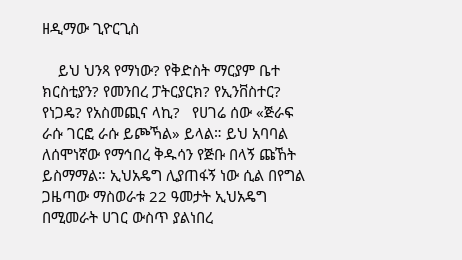ዘዲማው ጊዮርጊስ

    ይህ ህንጻ የማነው? የቅድስት ማርያም ቤተ ክርስቲያን? የመንበረ ፓትርያርክ? የኢንቨስተር? የነጋዴ? የአስመጪና ላኪ?   የሀገሬ ሰው «ጅራፍ ራሱ ገርፎ ራሱ ይጮኻል» ይላል። ይህ አባባል ለሰሞነኛው የማኅበረ ቅዱሳን የጅቡ በላኝ ጩኸት ይስማማል። ኢህአዴግ ሊያጠፋኝ ነው ሲል በየግል ጋዜጣው ማስወራቱ 22 ዓመታት ኢህአዴግ በሚመራት ሀገር ውስጥ ያልነበረ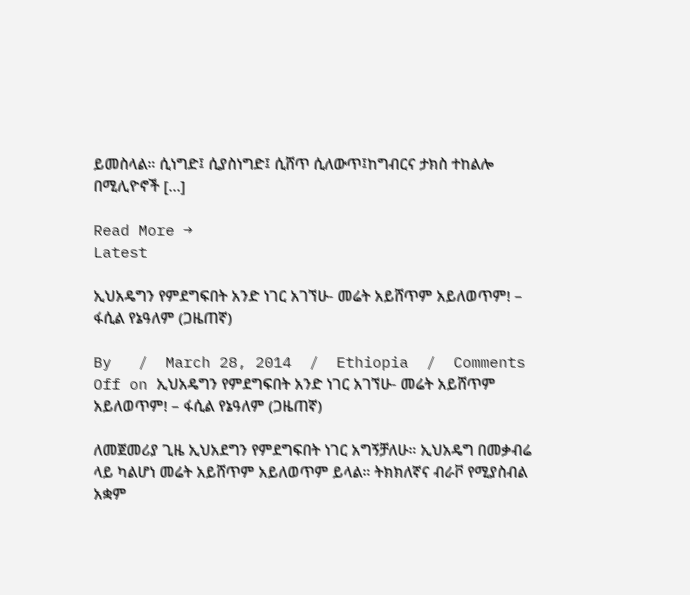ይመስላል። ሲነግድ፤ ሲያስነግድ፤ ሲሸጥ ሲለውጥ፤ከግብርና ታክስ ተከልሎ በሚሊዮኖች […]

Read More →
Latest

ኢህአዴግን የምደግፍበት አንድ ነገር አገኘሁ- መሬት አይሸጥም አይለወጥም! – ፋሲል የኔዓለም (ጋዜጠኛ)

By   /  March 28, 2014  /  Ethiopia  /  Comments Off on ኢህአዴግን የምደግፍበት አንድ ነገር አገኘሁ- መሬት አይሸጥም አይለወጥም! – ፋሲል የኔዓለም (ጋዜጠኛ)

ለመጀመሪያ ጊዜ ኢህአደግን የምደግፍበት ነገር አግኝቻለሁ። ኢህአዴግ በመቃብሬ ላይ ካልሆነ መሬት አይሸጥም አይለወጥም ይላል። ትክክለኛና ብራቮ የሚያስብል አቋም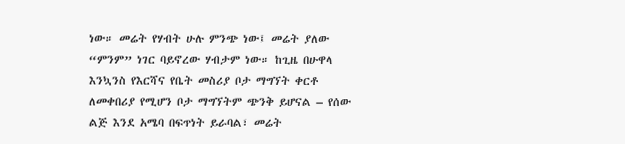ነው። መሬት የሃብት ሁሉ ምንጭ ነው፤ መሬት ያለው “ምንም” ነገር ባይኖረው ሃብታም ነው። ከጊዜ በሁዋላ እንኳንስ የእርሻና የቤት መስሪያ ቦታ ማግኘት ቀርቶ ለመቀበሪያ የሚሆን ቦታ ማግኘትም ጭንቅ ይሆናል – የሰው ልጅ እንደ አሜባ በፍጥነት ይራባል፣ መሬት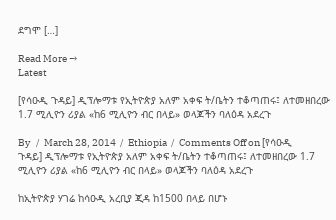ደግሞ […]

Read More →
Latest

[የሳዑዲ ጉዳይ] ዲፕሎማቱ የኢትዮጵያ አለም አቀፍ ት/ቤትን ተቆጣጠሩ፤ ለተመዘበረው 1.7 ሚሊዮን ሪያል «ከ6 ሚሊዮን ብር በላይ» ወላጆችን ባለዕዳ አደረጉ

By   /  March 28, 2014  /  Ethiopia  /  Comments Off on [የሳዑዲ ጉዳይ] ዲፕሎማቱ የኢትዮጵያ አለም አቀፍ ት/ቤትን ተቆጣጠሩ፤ ለተመዘበረው 1.7 ሚሊዮን ሪያል «ከ6 ሚሊዮን ብር በላይ» ወላጆችን ባለዕዳ አደረጉ

ከኢትዮጵያ ሃገሬ ከሳዑዲ አረቢያ ጂዳ ከ1500 በላይ በሆኑ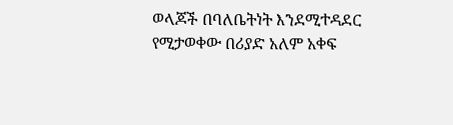ወላጆች በባለቤትነት እንደሚተዳደር የሚታወቀው በሪያድ አለም አቀፍ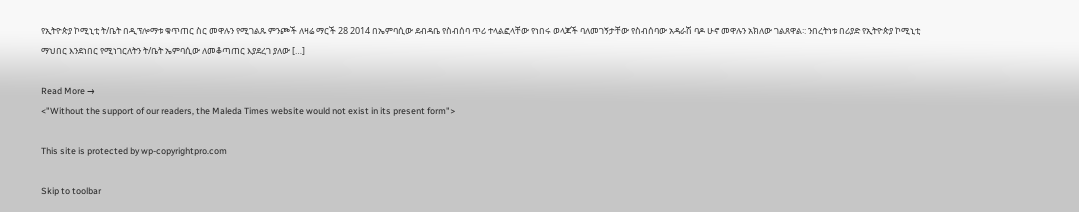የኢትዮጵያ ኮሚኒቲ ት/ቤት በዲፕሎማቱ ቁጥጠር ስር መዋሉን የሚገልጹ ምንጮች ለዛሬ ማርች 28 2014 በኤምባሲው ደብዳቤ የስብሰባ ጥሪ ተላልፎላቸው የነበሩ ወላጆች ባለመገኝታቸው የስብሰባው አዳራሽ ባዶ ሁኖ መዋሉን አክለው ገልጸዋል፡: ንበረትነቱ በሪያድ የኢትዮጵያ ኮሚኒቲ ማህበር እንደነበር የሚነገርለትን ት/ቤት ኤምባሲው ለመቆጣጠር እያደረገ ያለው […]

Read More →
<"Without the support of our readers, the Maleda Times website would not exist in its present form">

This site is protected by wp-copyrightpro.com

Skip to toolbar